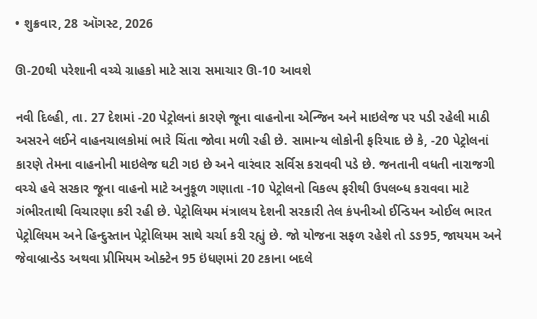• શુક્રવાર, 28 ઑગસ્ટ, 2026

ઊ-20થી પરેશાની વચ્ચે ગ્રાહકો માટે સારા સમાચાર ઊ-10 આવશે

નવી દિલ્હી, તા. 27 દેશમાં -20 પેટ્રોલનાં કારણે જૂના વાહનોના એન્જિન અને માઇલેજ પર પડી રહેલી માઠી અસરને લઈને વાહનચાલકોમાં ભારે ચિંતા જોવા મળી રહી છે. સામાન્ય લોકોની ફરિયાદ છે કે, -20 પેટ્રોલનાં કારણે તેમના વાહનોની માઇલેજ ઘટી ગઇ છે અને વારંવાર સર્વિસ કરાવવી પડે છે. જનતાની વધતી નારાજગી વચ્ચે હવે સરકાર જૂના વાહનો માટે અનુકૂળ ગણાતા -10 પેટ્રોલનો વિકલ્પ ફરીથી ઉપલબ્ધ કરાવવા માટે ગંભીરતાથી વિચારણા કરી રહી છે. પેટ્રોલિયમ મંત્રાલય દેશની સરકારી તેલ કંપનીઓ ઈન્ડિયન ઓઈલ ભારત પેટ્રોલિયમ અને હિન્દુસ્તાન પેટ્રોલિયમ સાથે ચર્ચા કરી રહ્યું છે. જો યોજના સફળ રહેશે તો ડઙ95, જાયયમ અને જેવાબ્રાન્ડેડ અથવા પ્રીમિયમ ઓક્ટેન 95 ઇંધણમાં 20 ટકાના બદલે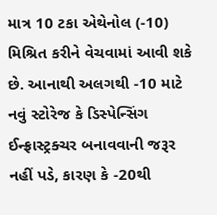માત્ર 10 ટકા એથેનોલ (-10) મિશ્રિત કરીને વેચવામાં આવી શકે છે. આનાથી અલગથી -10 માટે નવું સ્ટોરેજ કે ડિસ્પેન્સિંગ ઈન્ફ્રાસ્ટ્રક્ચર બનાવવાની જરૂર નહીં પડે, કારણ કે -20થી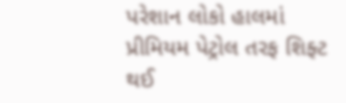પરેશાન લોકો હાલમાં પ્રીમિયમ પેટ્રોલ તરફ શિફ્ટ થઈ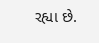રહ્યા છે.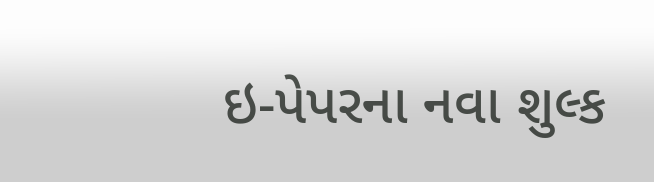ઇ-પેપરના નવા શુલ્ક